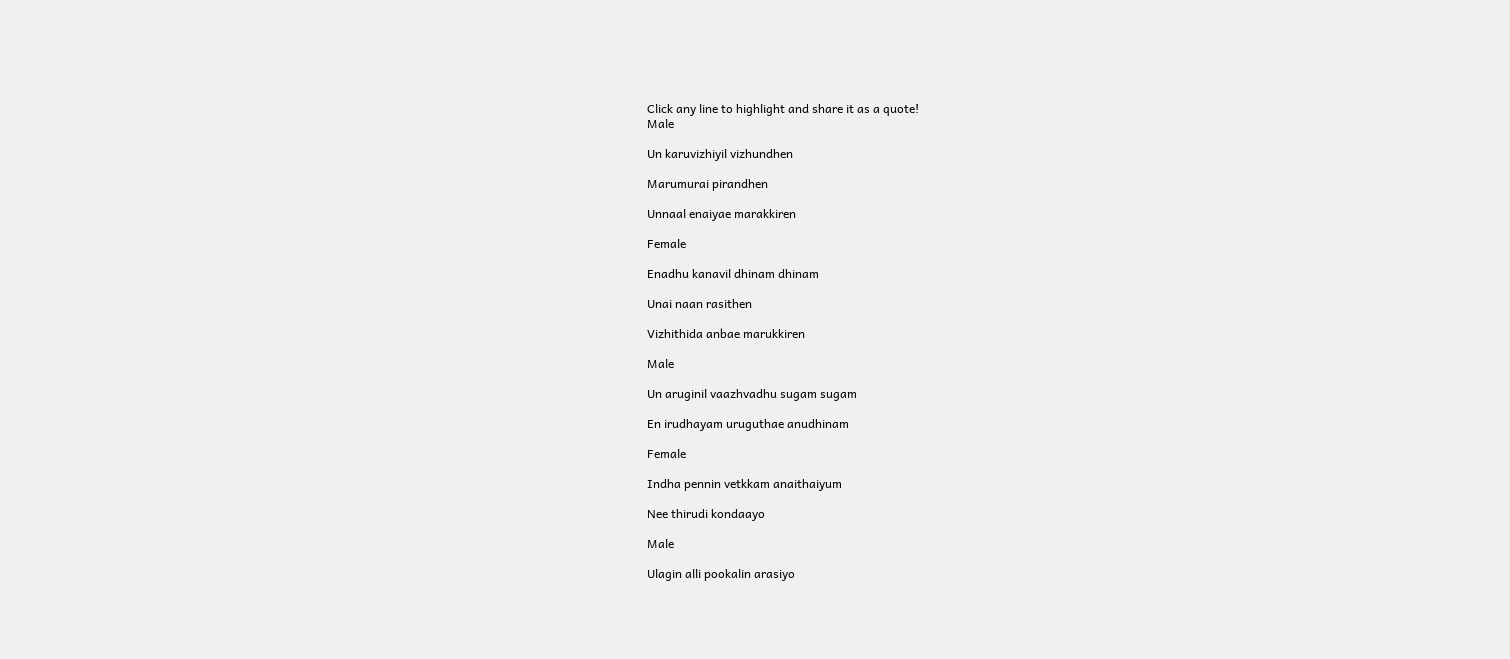Click any line to highlight and share it as a quote!
Male

Un karuvizhiyil vizhundhen

Marumurai pirandhen

Unnaal enaiyae marakkiren

Female

Enadhu kanavil dhinam dhinam

Unai naan rasithen

Vizhithida anbae marukkiren

Male

Un aruginil vaazhvadhu sugam sugam

En irudhayam uruguthae anudhinam

Female

Indha pennin vetkkam anaithaiyum

Nee thirudi kondaayo

Male

Ulagin alli pookalin arasiyo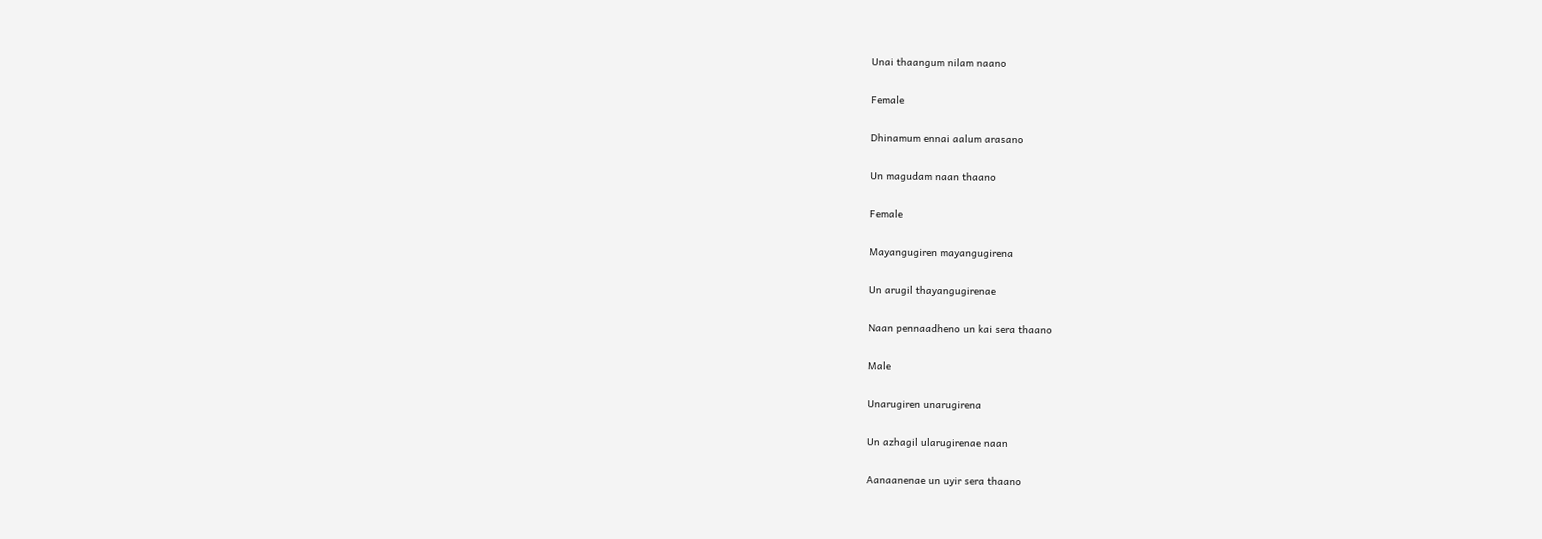Unai thaangum nilam naano

Female

Dhinamum ennai aalum arasano

Un magudam naan thaano

Female

Mayangugiren mayangugirena

Un arugil thayangugirenae

Naan pennaadheno un kai sera thaano

Male

Unarugiren unarugirena

Un azhagil ularugirenae naan

Aanaanenae un uyir sera thaano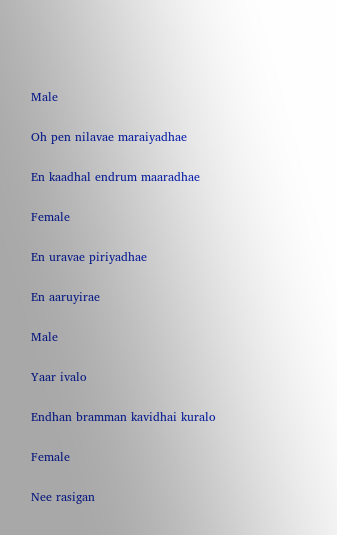Male

Oh pen nilavae maraiyadhae

En kaadhal endrum maaradhae

Female

En uravae piriyadhae

En aaruyirae

Male

Yaar ivalo

Endhan bramman kavidhai kuralo

Female

Nee rasigan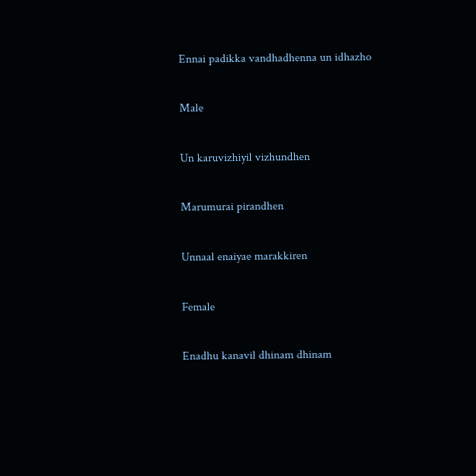Ennai padikka vandhadhenna un idhazho

Male

Un karuvizhiyil vizhundhen

Marumurai pirandhen

Unnaal enaiyae marakkiren

Female

Enadhu kanavil dhinam dhinam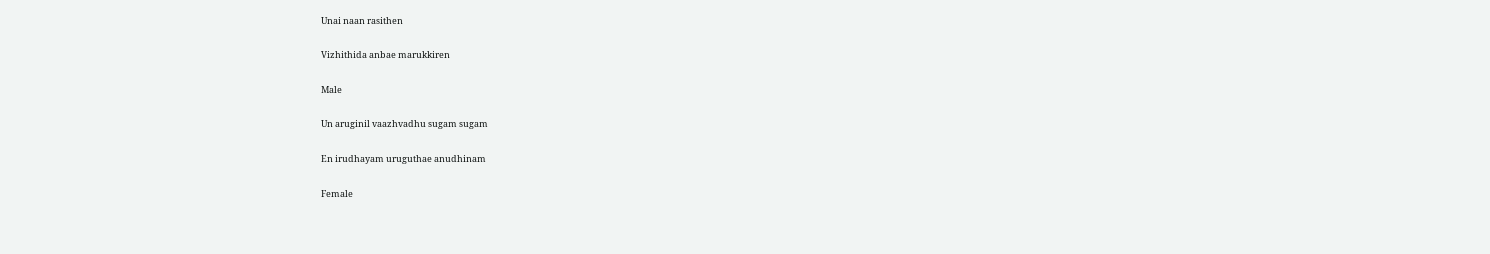Unai naan rasithen

Vizhithida anbae marukkiren

Male

Un aruginil vaazhvadhu sugam sugam

En irudhayam uruguthae anudhinam

Female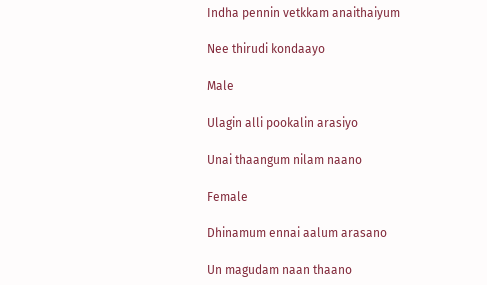Indha pennin vetkkam anaithaiyum

Nee thirudi kondaayo

Male

Ulagin alli pookalin arasiyo

Unai thaangum nilam naano

Female

Dhinamum ennai aalum arasano

Un magudam naan thaano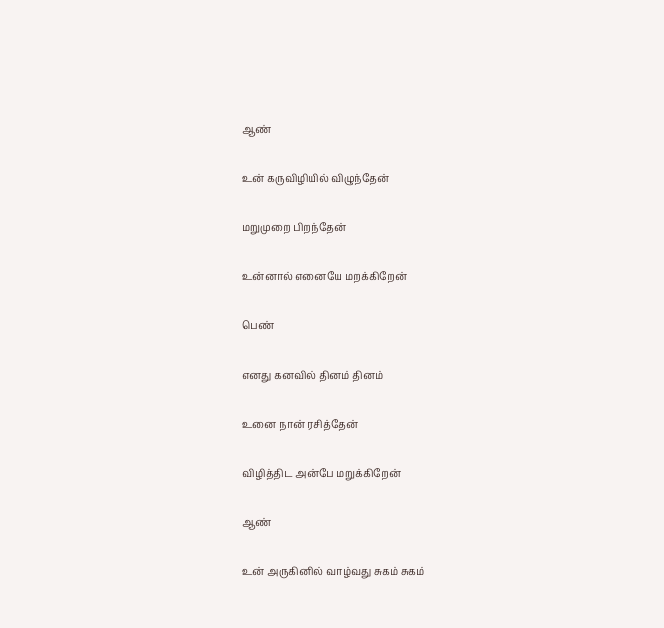ஆண்

உன் கருவிழியில் விழுந்தேன்

மறுமுறை பிறந்தேன்

உன்னால் எனையே மறக்கிறேன்

பெண்

எனது கனவில் தினம் தினம்

உனை நான் ரசித்தேன்

விழித்திட அன்பே மறுக்கிறேன்

ஆண்

உன் அருகினில் வாழ்வது சுகம் சுகம்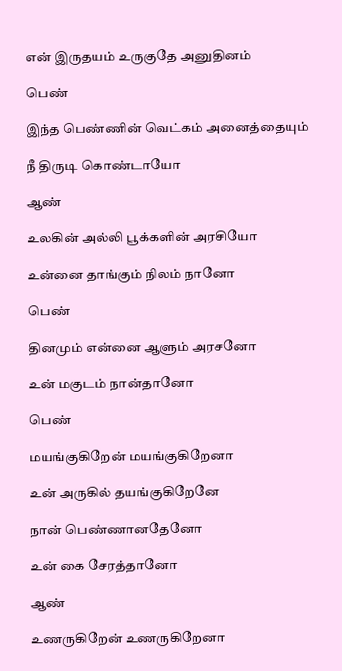என் இருதயம் உருகுதே அனுதினம்

பெண்

இந்த பெண்ணின் வெட்கம் அனைத்தையும்

நீ திருடி கொண்டாயோ

ஆண்

உலகின் அல்லி பூக்களின் அரசியோ

உன்னை தாங்கும் நிலம் நானோ

பெண்

தினமும் என்னை ஆளும் அரசனோ

உன் மகுடம் நான்தானோ

பெண்

மயங்குகிறேன் மயங்குகிறேனா

உன் அருகில் தயங்குகிறேனே

நான் பெண்ணானதேனோ

உன் கை சேரத்தானோ

ஆண்

உணருகிறேன் உணருகிறேனா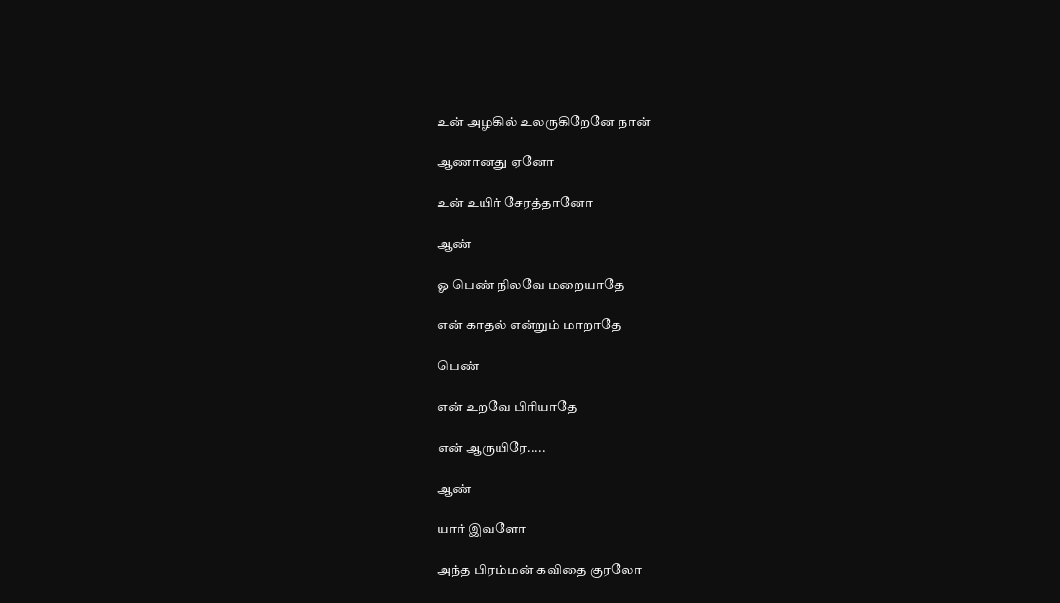உன் அழகில் உலருகிறேனே நான்

ஆணானது ஏனோ

உன் உயிர் சேரத்தானோ

ஆண்

ஓ பெண் நிலவே மறையாதே

என் காதல் என்றும் மாறாதே

பெண்

என் உறவே பிரியாதே

என் ஆருயிரே.....

ஆண்

யார் இவளோ

அந்த பிரம்மன் கவிதை குரலோ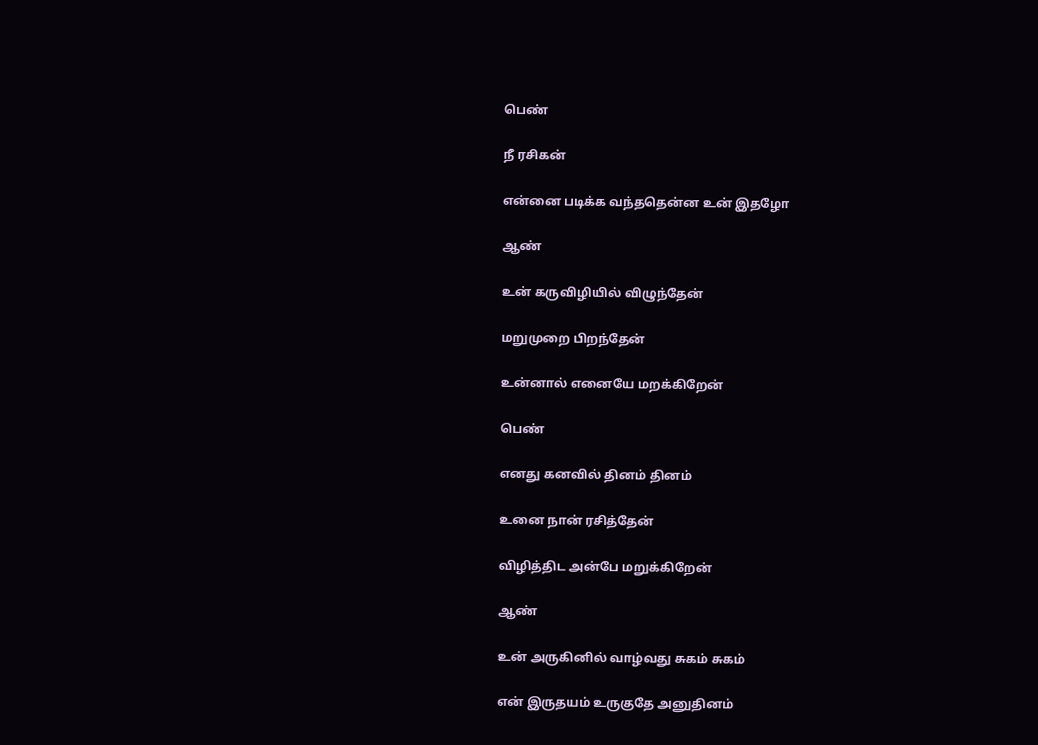பெண்

நீ ரசிகன்

என்னை படிக்க வந்ததென்ன உன் இதழோ

ஆண்

உன் கருவிழியில் விழுந்தேன்

மறுமுறை பிறந்தேன்

உன்னால் எனையே மறக்கிறேன்

பெண்

எனது கனவில் தினம் தினம்

உனை நான் ரசித்தேன்

விழித்திட அன்பே மறுக்கிறேன்

ஆண்

உன் அருகினில் வாழ்வது சுகம் சுகம்

என் இருதயம் உருகுதே அனுதினம்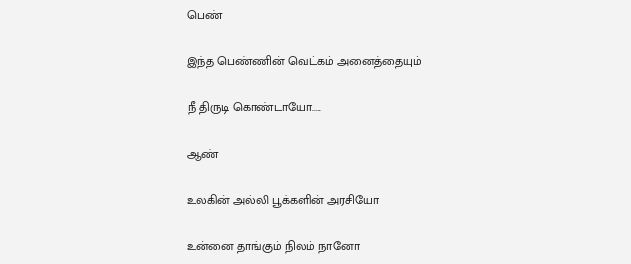பெண்

இந்த பெண்ணின் வெட்கம் அனைத்தையும்

நீ திருடி கொண்டாயோ.....

ஆண்

உலகின் அல்லி பூக்களின் அரசியோ

உன்னை தாங்கும் நிலம் நானோ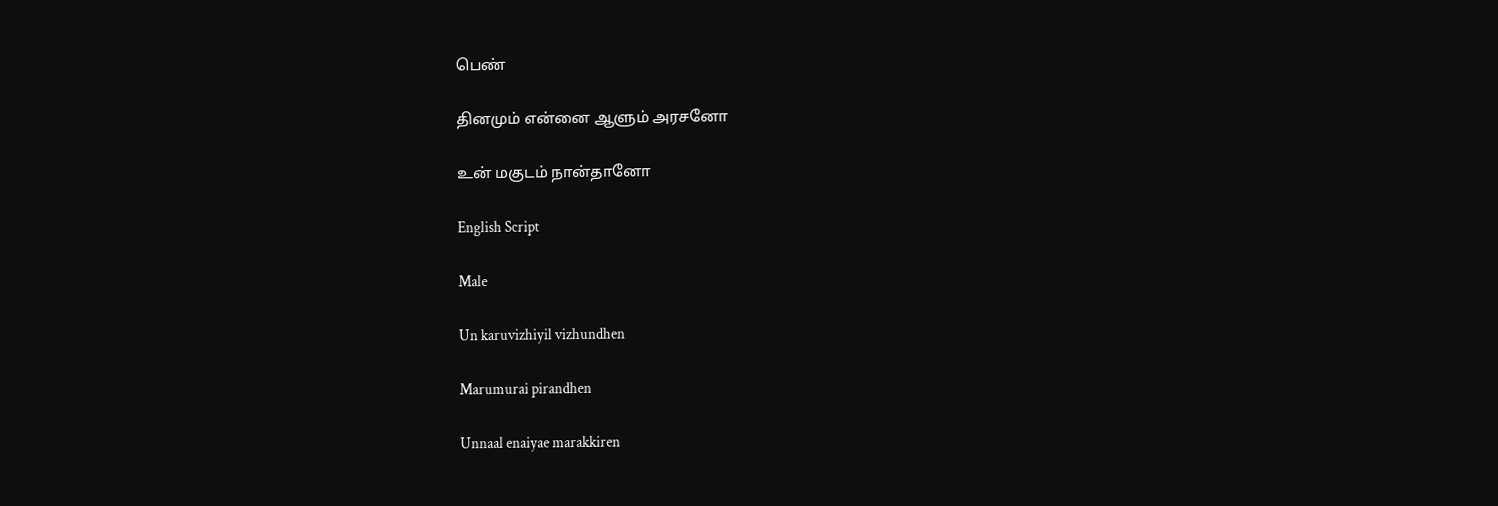பெண்

தினமும் என்னை ஆளும் அரசனோ

உன் மகுடம் நான்தானோ

English Script

Male

Un karuvizhiyil vizhundhen

Marumurai pirandhen

Unnaal enaiyae marakkiren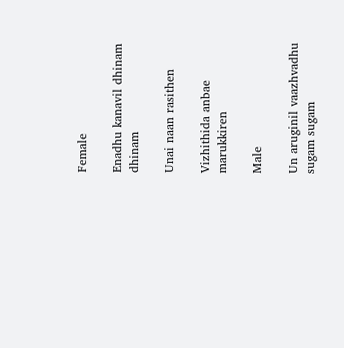Female

Enadhu kanavil dhinam dhinam

Unai naan rasithen

Vizhithida anbae marukkiren

Male

Un aruginil vaazhvadhu sugam sugam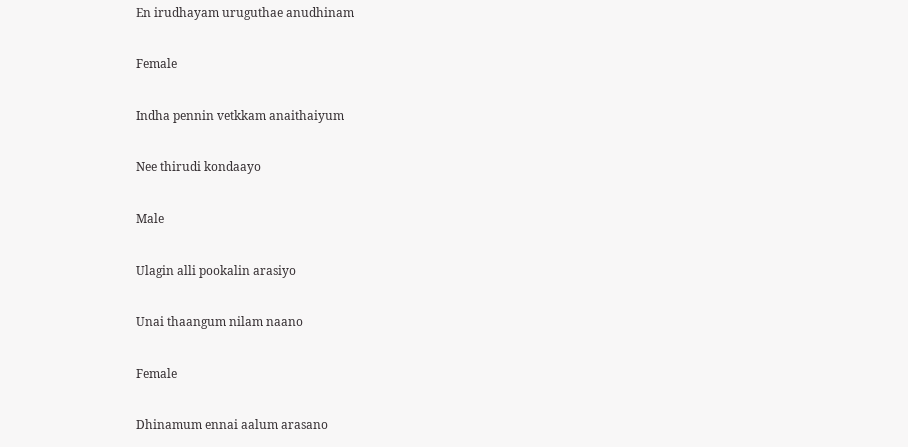En irudhayam uruguthae anudhinam

Female

Indha pennin vetkkam anaithaiyum

Nee thirudi kondaayo

Male

Ulagin alli pookalin arasiyo

Unai thaangum nilam naano

Female

Dhinamum ennai aalum arasano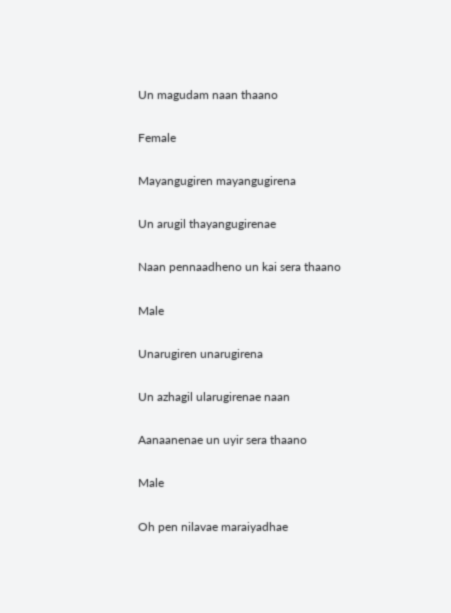Un magudam naan thaano

Female

Mayangugiren mayangugirena

Un arugil thayangugirenae

Naan pennaadheno un kai sera thaano

Male

Unarugiren unarugirena

Un azhagil ularugirenae naan

Aanaanenae un uyir sera thaano

Male

Oh pen nilavae maraiyadhae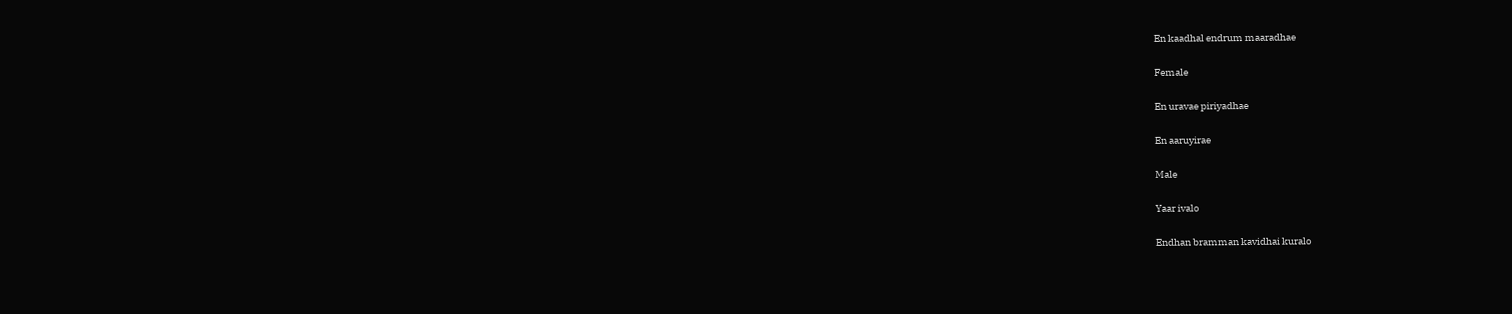En kaadhal endrum maaradhae

Female

En uravae piriyadhae

En aaruyirae

Male

Yaar ivalo

Endhan bramman kavidhai kuralo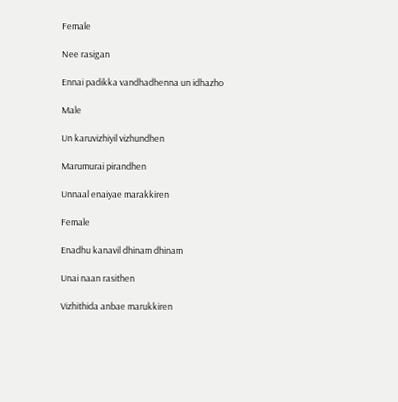Female

Nee rasigan

Ennai padikka vandhadhenna un idhazho

Male

Un karuvizhiyil vizhundhen

Marumurai pirandhen

Unnaal enaiyae marakkiren

Female

Enadhu kanavil dhinam dhinam

Unai naan rasithen

Vizhithida anbae marukkiren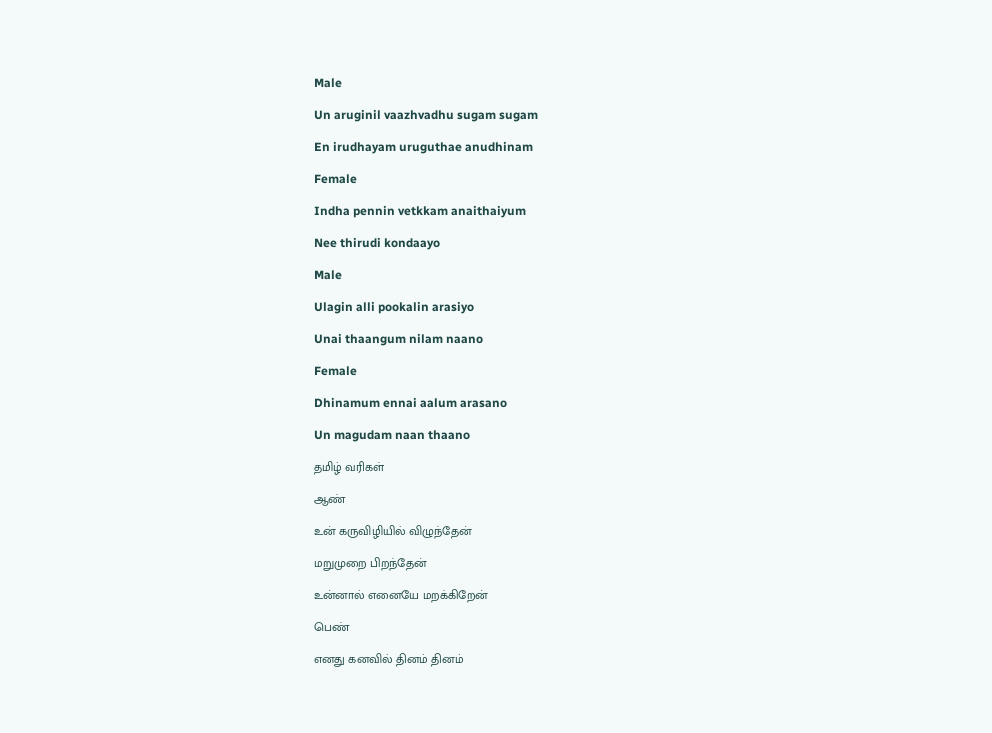Male

Un aruginil vaazhvadhu sugam sugam

En irudhayam uruguthae anudhinam

Female

Indha pennin vetkkam anaithaiyum

Nee thirudi kondaayo

Male

Ulagin alli pookalin arasiyo

Unai thaangum nilam naano

Female

Dhinamum ennai aalum arasano

Un magudam naan thaano

தமிழ் வரிகள்

ஆண்

உன் கருவிழியில் விழுந்தேன்

மறுமுறை பிறந்தேன்

உன்னால் எனையே மறக்கிறேன்

பெண்

எனது கனவில் தினம் தினம்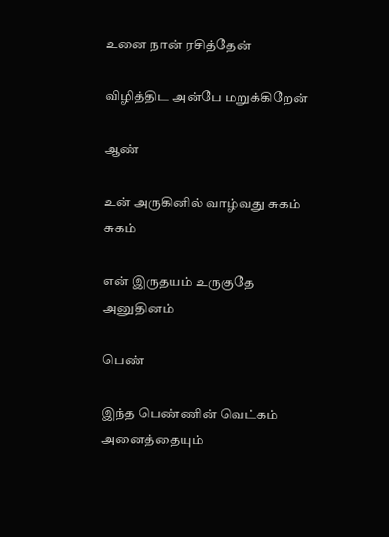உனை நான் ரசித்தேன்

விழித்திட அன்பே மறுக்கிறேன்

ஆண்

உன் அருகினில் வாழ்வது சுகம் சுகம்

என் இருதயம் உருகுதே அனுதினம்

பெண்

இந்த பெண்ணின் வெட்கம் அனைத்தையும்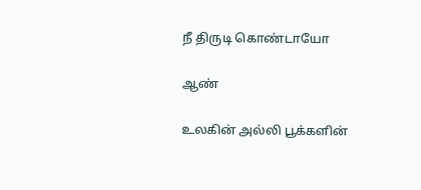நீ திருடி கொண்டாயோ

ஆண்

உலகின் அல்லி பூக்களின்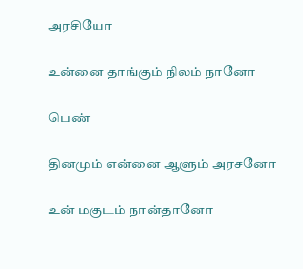அரசியோ

உன்னை தாங்கும் நிலம் நானோ

பெண்

தினமும் என்னை ஆளும் அரசனோ

உன் மகுடம் நான்தானோ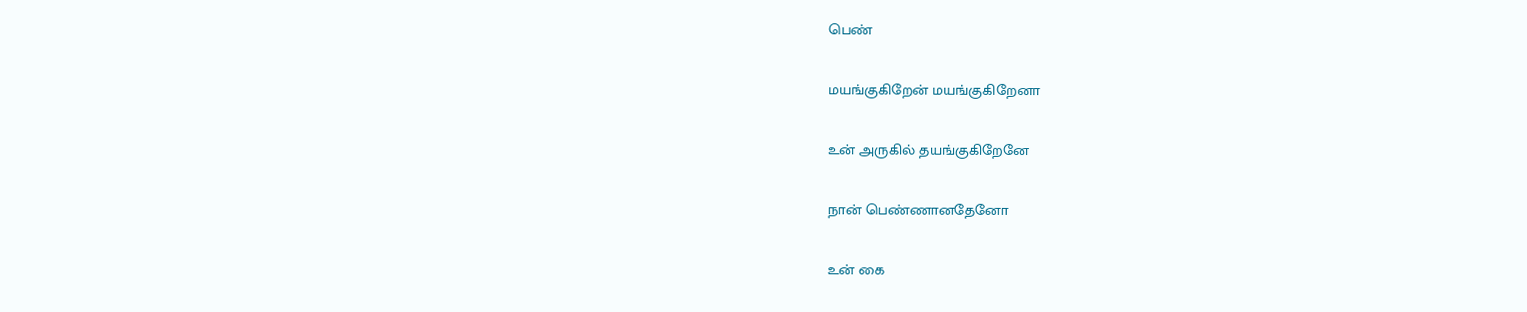பெண்

மயங்குகிறேன் மயங்குகிறேனா

உன் அருகில் தயங்குகிறேனே

நான் பெண்ணானதேனோ

உன் கை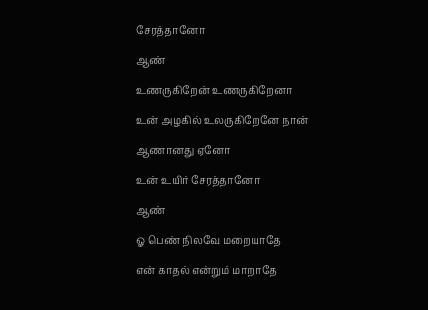சேரத்தானோ

ஆண்

உணருகிறேன் உணருகிறேனா

உன் அழகில் உலருகிறேனே நான்

ஆணானது ஏனோ

உன் உயிர் சேரத்தானோ

ஆண்

ஓ பெண் நிலவே மறையாதே

என் காதல் என்றும் மாறாதே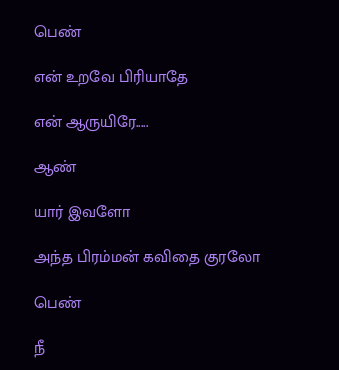பெண்

என் உறவே பிரியாதே

என் ஆருயிரே.....

ஆண்

யார் இவளோ

அந்த பிரம்மன் கவிதை குரலோ

பெண்

நீ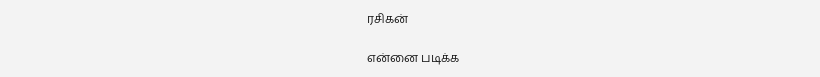ரசிகன்

என்னை படிக்க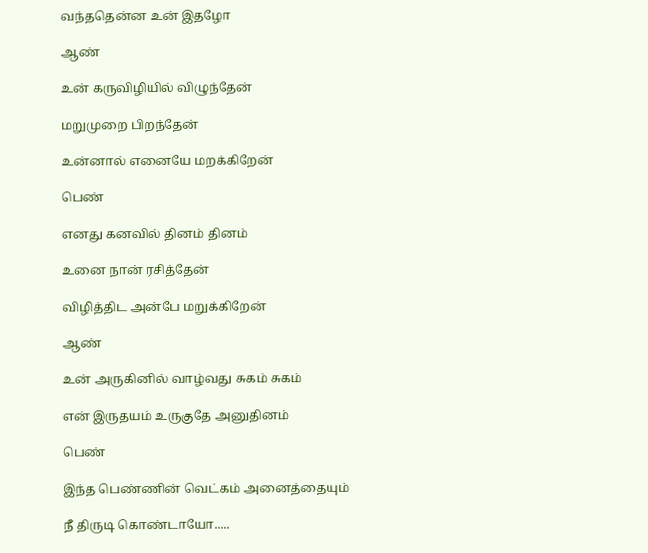வந்ததென்ன உன் இதழோ

ஆண்

உன் கருவிழியில் விழுந்தேன்

மறுமுறை பிறந்தேன்

உன்னால் எனையே மறக்கிறேன்

பெண்

எனது கனவில் தினம் தினம்

உனை நான் ரசித்தேன்

விழித்திட அன்பே மறுக்கிறேன்

ஆண்

உன் அருகினில் வாழ்வது சுகம் சுகம்

என் இருதயம் உருகுதே அனுதினம்

பெண்

இந்த பெண்ணின் வெட்கம் அனைத்தையும்

நீ திருடி கொண்டாயோ.....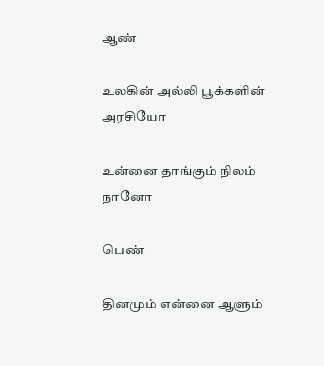ஆண்

உலகின் அல்லி பூக்களின் அரசியோ

உன்னை தாங்கும் நிலம் நானோ

பெண்

தினமும் என்னை ஆளும்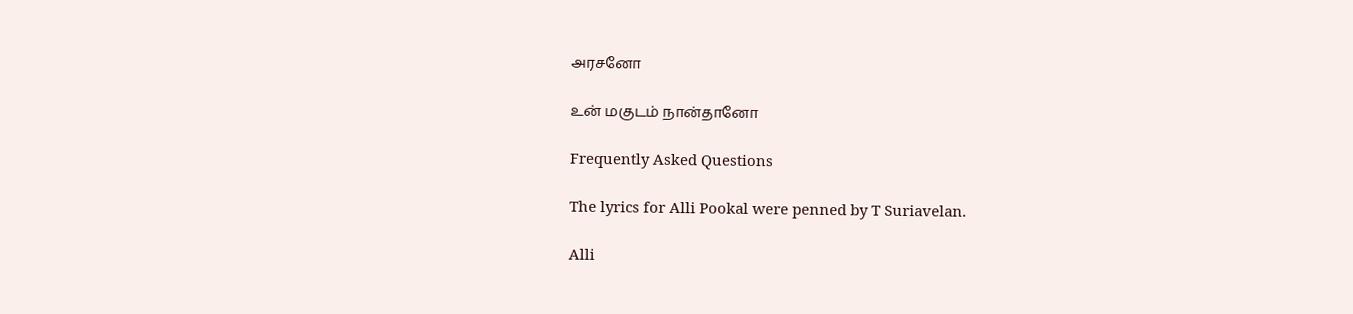அரசனோ

உன் மகுடம் நான்தானோ

Frequently Asked Questions

The lyrics for Alli Pookal were penned by T Suriavelan.

Alli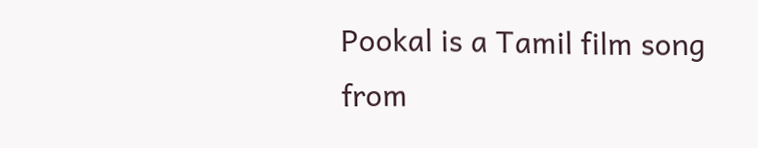Pookal is a Tamil film song from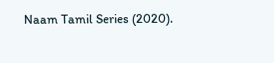Naam Tamil Series (2020).